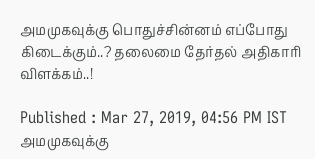அமமுகவுக்கு பொதுச்சின்னம் எப்போது கிடைக்கும்..? தலைமை தேர்தல் அதிகாரி விளக்கம்..!

Published : Mar 27, 2019, 04:56 PM IST
அமமுகவுக்கு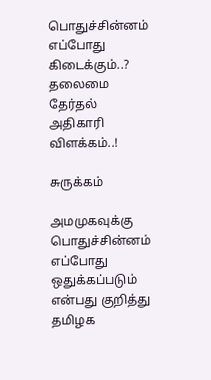பொதுச்சின்னம் எப்போது கிடைக்கும்..? தலைமை தேர்தல் அதிகாரி விளக்கம்..!

சுருக்கம்

அமமுகவுக்கு பொதுச்சின்னம் எப்போது ஒதுக்கப்படும் என்பது குறித்து தமிழக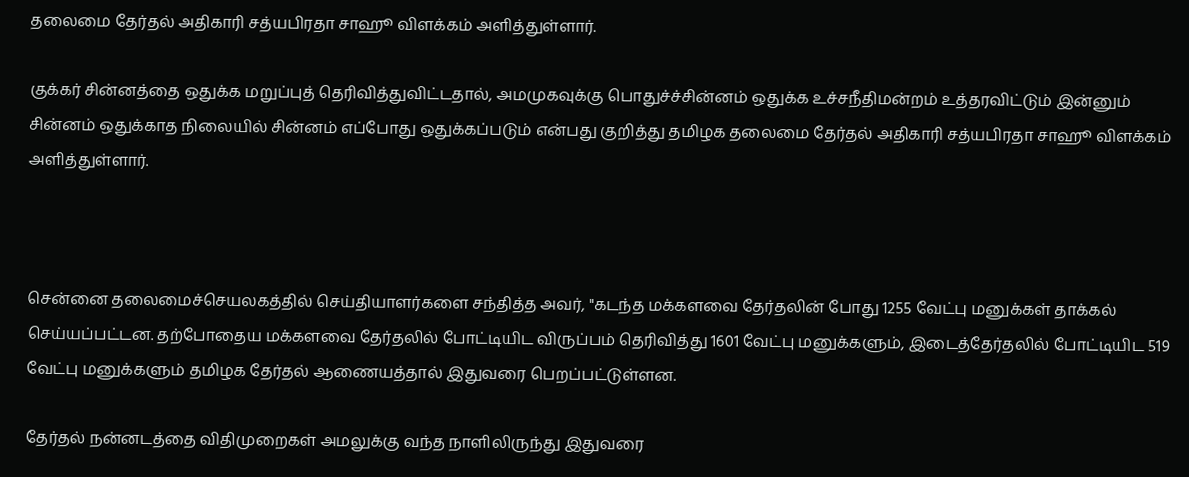தலைமை தேர்தல் அதிகாரி சத்யபிரதா சாஹூ விளக்கம் அளித்துள்ளார்.

குக்கர் சின்னத்தை ஒதுக்க மறுப்புத் தெரிவித்துவிட்டதால், அமமுகவுக்கு பொதுச்ச்சின்னம் ஒதுக்க உச்சநீதிமன்றம் உத்தரவிட்டும் இன்னும் சின்னம் ஒதுக்காத நிலையில் சின்னம் எப்போது ஒதுக்கப்படும் என்பது குறித்து தமிழக தலைமை தேர்தல் அதிகாரி சத்யபிரதா சாஹூ விளக்கம் அளித்துள்ளார்.



சென்னை தலைமைச்செயலகத்தில் செய்தியாளர்களை சந்தித்த அவர், "கடந்த மக்களவை தேர்தலின் போது 1255 வேட்பு மனுக்கள் தாக்கல் செய்யப்பட்டன. தற்போதைய மக்களவை தேர்தலில் போட்டியிட விருப்பம் தெரிவித்து 1601 வேட்பு மனுக்களும், இடைத்தேர்தலில் போட்டியிட 519 வேட்பு மனுக்களும் தமிழக தேர்தல் ஆணையத்தால் இதுவரை பெறப்பட்டுள்ளன.

தேர்தல் நன்னடத்தை விதிமுறைகள் அமலுக்கு வந்த நாளிலிருந்து இதுவரை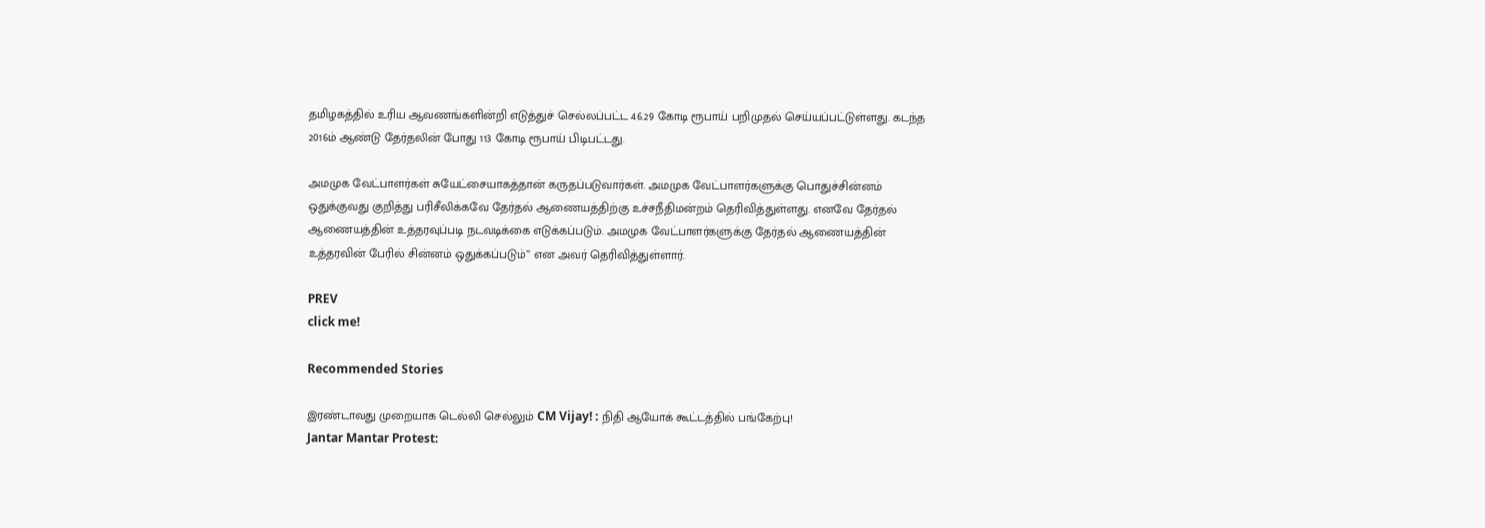தமிழகத்தில் உரிய ஆவணங்களின்றி எடுத்துச் செல்லப்பட்ட 46.29 கோடி ரூபாய் பறிமுதல் செய்யப்பட்டுள்ளது. கடந்த 2016ம் ஆண்டு தேர்தலின் போது 113 கோடி ரூபாய் பிடிபட்டது.

அமமுக வேட்பாளர்கள் சுயேட்சையாகத்தான் கருதப்படுவார்கள். அமமுக வேட்பாளர்களுக்கு பொதுச்சின்னம் ஒதுக்குவது குறித்து பரிசீலிக்கவே தேர்தல் ஆணையத்திற்கு உச்சநீதிமன்றம் தெரிவித்துள்ளது. எனவே தேர்தல் ஆணையத்தின் உத்தரவுப்படி நடவடிக்கை எடுக்கப்படும். அமமுக வேட்பாளர்களுக்கு தேர்தல் ஆணையத்தின் உத்தரவின் பேரில் சின்னம் ஒதுக்கப்படும்’’ என அவர் தெரிவித்துள்ளார்.

PREV
click me!

Recommended Stories

இரண்டாவது முறையாக டெல்லி செல்லும் CM Vijay! : நிதி ஆயோக் கூட்டத்தில் பங்கேற்பு!
Jantar Mantar Protest: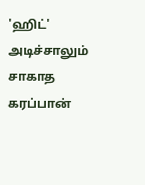'ஹிட்' அடிச்சாலும் சாகாத கரப்பான்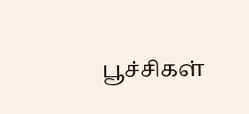பூச்சிகள்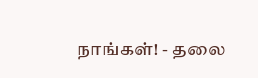நாங்கள்! - தலை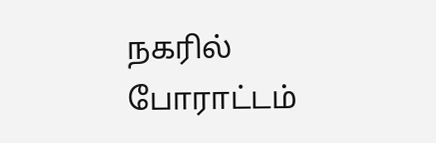நகரில் போராட்டம்